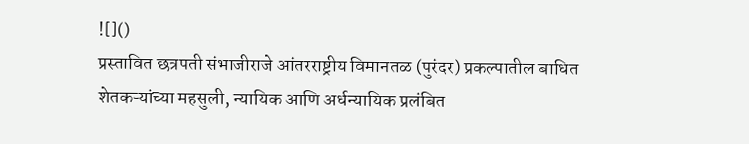![]()
प्रस्तावित छत्रपती संभाजीराजे आंतरराष्ट्रीय विमानतळ (पुरंदर) प्रकल्पातील बाधित शेतकऱ्यांच्या महसुली, न्यायिक आणि अर्धन्यायिक प्रलंबित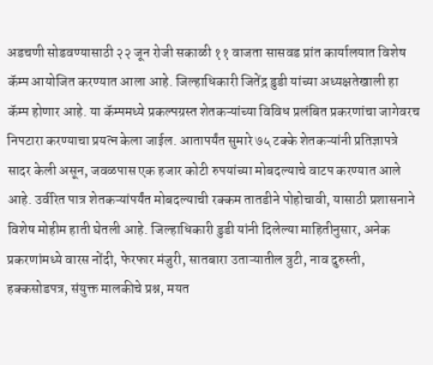अडचणी सोडवण्यासाठी २२ जून रोजी सकाळी ११ वाजता सासवड प्रांत कार्यालयात विशेष कॅम्प आयोजित करण्यात आला आहे. जिल्हाधिकारी जितेंद्र डुडी यांच्या अध्यक्षतेखाली हा कॅम्प होणार आहे. या कॅम्पमध्ये प्रकल्पग्रस्त शेतकऱ्यांच्या विविध प्रलंबित प्रकरणांचा जागेवरच निपटारा करण्याचा प्रयत्न केला जाईल. आतापर्यंत सुमारे ७५ टक्के शेतकऱ्यांनी प्रतिज्ञापत्रे सादर केली असून, जवळपास एक हजार कोटी रुपयांच्या मोबदल्याचे वाटप करण्यात आले आहे. उर्वरित पात्र शेतकऱ्यांपर्यंत मोबदल्याची रक्कम तातडीने पोहोचावी, यासाठी प्रशासनाने विशेष मोहीम हाती घेतली आहे. जिल्हाधिकारी डुडी यांनी दिलेल्या माहितीनुसार, अनेक प्रकरणांमध्ये वारस नोंदी, फेरफार मंजुरी, सातबारा उताऱ्यातील त्रुटी, नाव दुरुस्ती, हक्कसोडपत्र, संयुक्त मालकीचे प्रश्न, मयत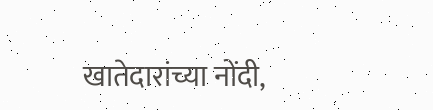खातेदारांच्या नोंदी,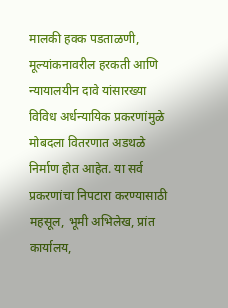मालकी हक्क पडताळणी, मूल्यांकनावरील हरकती आणि न्यायालयीन दावे यांसारख्या विविध अर्धन्यायिक प्रकरणांमुळे मोबदला वितरणात अडथळे निर्माण होत आहेत. या सर्व प्रकरणांचा निपटारा करण्यासाठी महसूल, भूमी अभिलेख, प्रांत कार्यालय,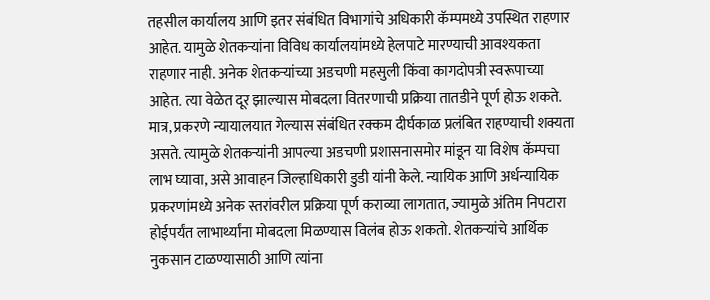तहसील कार्यालय आणि इतर संबंधित विभागांचे अधिकारी कॅम्पमध्ये उपस्थित राहणार आहेत. यामुळे शेतकऱ्यांना विविध कार्यालयांमध्ये हेलपाटे मारण्याची आवश्यकता राहणार नाही. अनेक शेतकऱ्यांच्या अडचणी महसुली किंवा कागदोपत्री स्वरूपाच्या आहेत. त्या वेळेत दूर झाल्यास मोबदला वितरणाची प्रक्रिया तातडीने पूर्ण होऊ शकते. मात्र, प्रकरणे न्यायालयात गेल्यास संबंधित रक्कम दीर्घकाळ प्रलंबित राहण्याची शक्यता असते. त्यामुळे शेतकऱ्यांनी आपल्या अडचणी प्रशासनासमोर मांडून या विशेष कॅम्पचा लाभ घ्यावा, असे आवाहन जिल्हाधिकारी डुडी यांनी केले. न्यायिक आणि अर्धन्यायिक प्रकरणांमध्ये अनेक स्तरांवरील प्रक्रिया पूर्ण कराव्या लागतात, ज्यामुळे अंतिम निपटारा होईपर्यंत लाभार्थ्यांना मोबदला मिळण्यास विलंब होऊ शकतो. शेतकऱ्यांचे आर्थिक नुकसान टाळण्यासाठी आणि त्यांना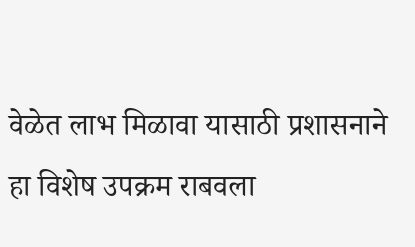वेळेत लाभ मिळावा यासाठी प्रशासनाने हा विशेष उपक्रम राबवला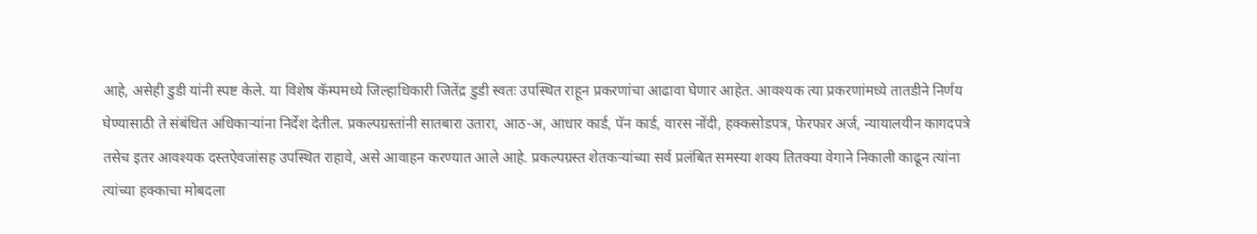आहे, असेही डुडी यांनी स्पष्ट केले. या विशेष कॅम्पमध्ये जिल्हाधिकारी जितेंद्र डुडी स्वतः उपस्थित राहून प्रकरणांचा आढावा घेणार आहेत. आवश्यक त्या प्रकरणांमध्ये तातडीने निर्णय घेण्यासाठी ते संबंधित अधिकाऱ्यांना निर्देश देतील. प्रकल्पग्रस्तांनी सातबारा उतारा, आठ-अ, आधार कार्ड, पॅन कार्ड, वारस नोंदी, हक्कसोडपत्र, फेरफार अर्ज, न्यायालयीन कागदपत्रे तसेच इतर आवश्यक दस्तऐवजांसह उपस्थित राहावे, असे आवाहन करण्यात आले आहे. प्रकल्पग्रस्त शेतकऱ्यांच्या सर्व प्रलंबित समस्या शक्य तितक्या वेगाने निकाली काढून त्यांना त्यांच्या हक्काचा मोबदला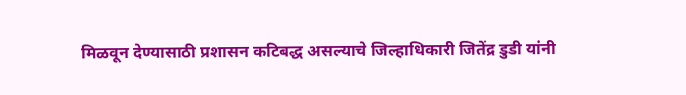मिळवून देण्यासाठी प्रशासन कटिबद्ध असल्याचे जिल्हाधिकारी जितेंद्र डुडी यांनी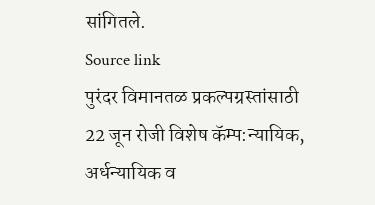सांगितले.
Source link
पुरंदर विमानतळ प्रकल्पग्रस्तांसाठी 22 जून रोजी विशेष कॅम्प:न्यायिक, अर्धन्यायिक व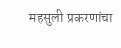महसुली प्रकरणांचा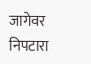जागेवर निपटारा